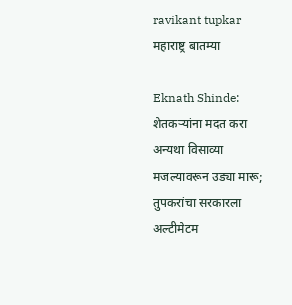ravikant tupkar
महाराष्ट्र बातम्या

Eknath Shinde: शेतकऱ्यांना मदत करा अन्यथा विसाव्या मजल्यावरून उड्या मारू; तुपकरांचा सरकारला अल्टीमेटम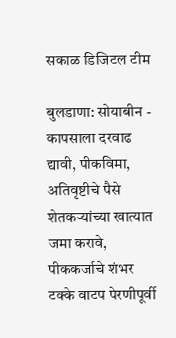सकाळ डिजिटल टीम

बुलडाणा: सोयाबीन - कापसाला दरवाढ द्यावी, पीकविमा, अतिवृष्टीचे पैसे शेतकऱ्यांच्या खात्यात जमा करावे, पीककर्जाचे शंभर टक्के वाटप पेरणीपूर्वी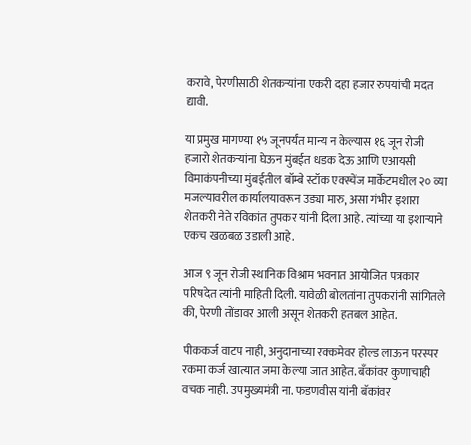करावे, पेरणीसाठी शेतकऱ्यांना एकरी दहा हजार रुपयांची मदत द्यावी.

या प्रमुख मागण्या १५ जूनपर्यंत मान्य न केल्यास १६ जून रोजी हजारो शेतकऱ्यांना घेऊन मुंबईत धडक देऊ आणि एआयसी विमाकंपनीच्या मुंबईतील बॉम्बे स्टॉक एक्स्चेंज मार्केटमधील २० व्या मजल्यावरील कार्यालयावरून उड्या मारु, असा गंभीर इशारा शेतकरी नेते रविकांत तुपकर यांनी दिला आहे. त्यांच्या या इशाऱ्याने एकच खळबळ उडाली आहे.

आज ९ जून रोजी स्थानिक विश्राम भवनात आयोजित पत्रकार परिषदेत त्यांनी माहिती दिली. यावेळी बोलतांना तुपकरांनी सांगितले की, पेरणी तोंडावर आली असून शेतकरी हतबल आहेत.

पीककर्ज वाटप नाही, अनुदानाच्या रक्कमेवर होल्ड लाऊन परस्पर रकमा कर्ज खात्यात जमा केल्या जात आहेत. बॅंकांवर कुणाचाही वचक नाही. उपमुख्यमंत्री ना. फडणवीस यांनी बॅकांवर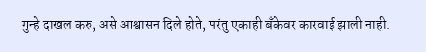गुन्हे दाखल करु, असे आश्वासन दिले होते, परंतु एकाही बॅंकेवर कारवाई झाली नाही.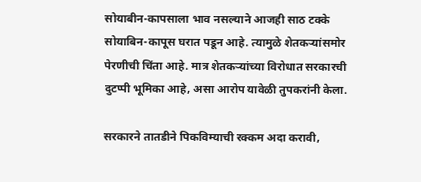सोयाबीन-कापसाला भाव नसल्याने आजही साठ टक्के सोयाबिन-कापूस घरात पडून आहे. त्यामुळे शेतकऱ्यांसमोर पेरणीची चिंता आहे. मात्र शेतकऱ्यांच्या विरोधात सरकारची दुटप्पी भूमिका आहे, असा आरोप यावेळी तुपकरांनी केला.

सरकारने तातडीने पिकविम्याची रक्कम अदा करावी,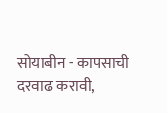सोयाबीन - कापसाची दरवाढ करावी,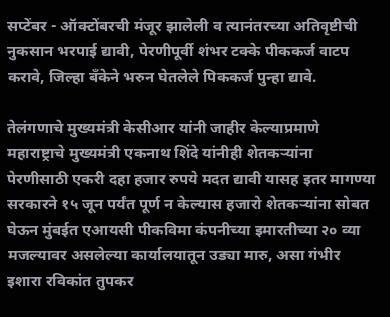सप्टेंबर - ऑक्टोंबरची मंजूर झालेली व त्यानंतरच्या अतिवृष्टीची नुकसान भरपाई द्यावी, पेरणीपूर्वी शंभर टक्के पीककर्ज वाटप करावे, जिल्हा बँकेने भरुन घेतलेले पिककर्ज पुन्हा द्यावे.

तेलंगणाचे मुख्यमंत्री केसीआर यांनी जाहीर केल्याप्रमाणे महाराष्ट्राचे मुख्यमंत्री एकनाथ शिंदे यांनीही शेतकऱ्यांना पेरणीसाठी एकरी दहा हजार रुपये मदत द्यावी यासह इतर मागण्या सरकारने १५ जून पर्यंत पूर्ण न केल्यास हजारो शेतकऱ्यांना सोबत घेऊन मुंबईत एआयसी पीकविमा कंपनीच्या इमारतीच्या २० व्या मजल्यावर असलेल्या कार्यालयातून उड्या मारु, असा गंभीर इशारा रविकांत तुपकर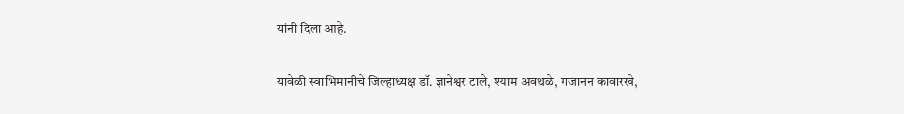यांनी दिला आहे.

यावेळी स्वाभिमानीचे जिल्हाध्यक्ष डॉ. ज्ञानेश्वर टाले, श्याम अवथळे, गजानन कावारखे,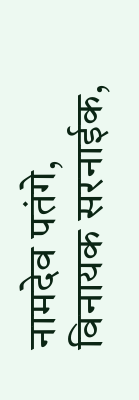नामदेव पतंगे, विनायक सरनाईक,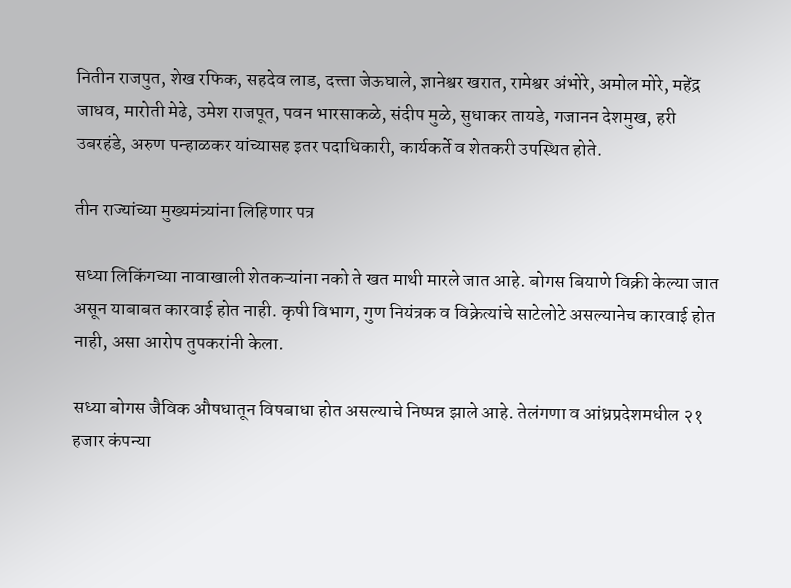नितीन राजपुत, शेख रफिक, सहदेव लाड, दत्त्ता जेऊघाले, ज्ञानेश्वर खरात, रामेश्वर अंभोरे, अमोल मोरे, महेंद्र जाधव, मारोती मेढे, उमेश राजपूत, पवन भारसाकळे, संदीप मुळे, सुधाकर तायडे, गजानन देशमुख, हरी उबरहंडे, अरुण पन्हाळकर यांच्यासह इतर पदाधिकारी, कार्यकर्ते व शेतकरी उपस्थित होते.

तीन राज्यांच्या मुख्यमंत्र्यांना लिहिणार पत्र

सध्या लिकिंगच्या नावाखाली शेतकऱ्यांना नको ते खत माथी मारले जात आहे. बोगस बियाणे विक्री केल्या जात असून याबाबत कारवाई होत नाही. कृषी विभाग, गुण नियंत्रक व विक्रेत्यांचे साटेलोटे असल्यानेच कारवाई होत नाही, असा आरोप तुपकरांनी केला.

सध्या बोगस जैविक औषधातून विषबाधा होत असल्याचे निष्पन्न झाले आहे. तेलंगणा व आंध्रप्रदेशमधील २१ हजार कंपन्या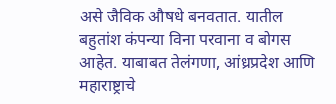असे जैविक औषधे बनवतात. यातील बहुतांश कंपन्या विना परवाना व बोगस आहेत. याबाबत तेलंगणा, आंध्रप्रदेश आणि महाराष्ट्राचे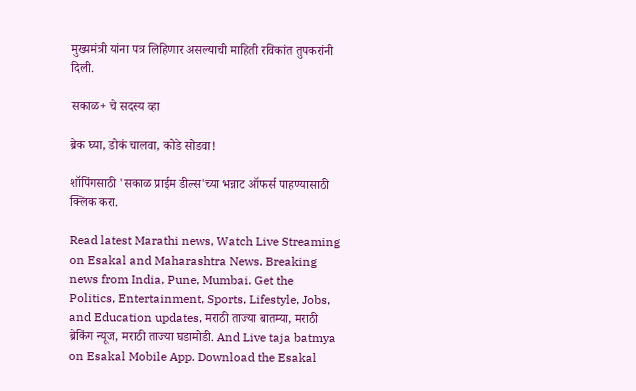मुख्यमंत्री यांना पत्र लिहिणार असल्याची माहिती रविकांत तुपकरांनी दिली.

सकाळ+ चे सदस्य व्हा

ब्रेक घ्या, डोकं चालवा, कोडे सोडवा!

शॉपिंगसाठी 'सकाळ प्राईम डील्स'च्या भन्नाट ऑफर्स पाहण्यासाठी क्लिक करा.

Read latest Marathi news, Watch Live Streaming on Esakal and Maharashtra News. Breaking news from India, Pune, Mumbai. Get the Politics, Entertainment, Sports, Lifestyle, Jobs, and Education updates, मराठी ताज्या बातम्या, मराठी ब्रेकिंग न्यूज, मराठी ताज्या घडामोडी. And Live taja batmya on Esakal Mobile App. Download the Esakal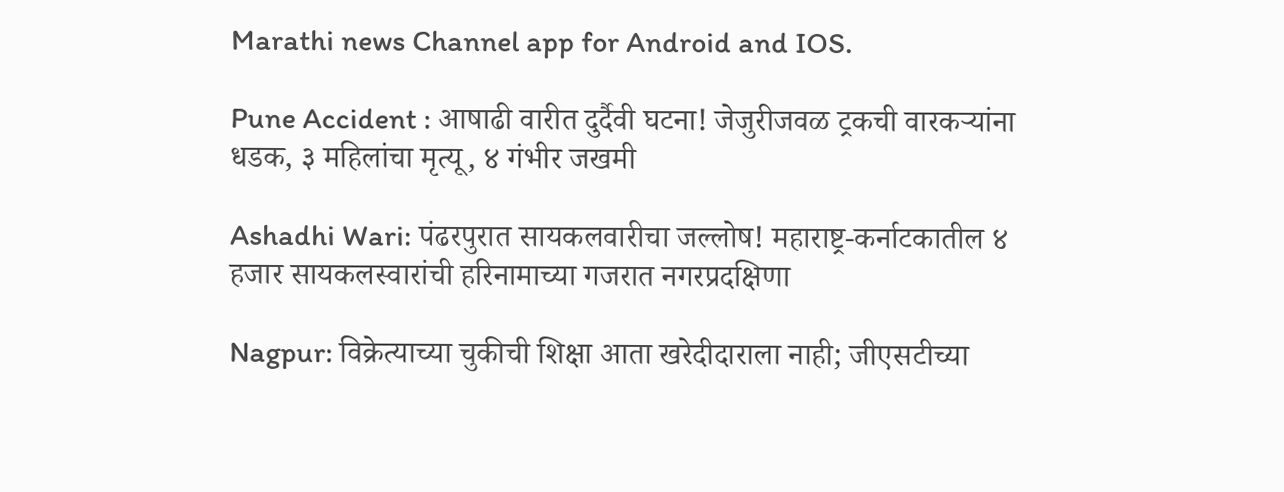Marathi news Channel app for Android and IOS.

Pune Accident : आषाढी वारीत दुर्दैवी घटना! जेजुरीजवळ ट्रकची वारकऱ्यांना धडक, ३ महिलांचा मृत्यू, ४ गंभीर जखमी

Ashadhi Wari: पंढरपुरात सायकलवारीचा जल्लोष! महाराष्ट्र-कर्नाटकातील ४ हजार सायकलस्वारांची हरिनामाच्या गजरात नगरप्रदक्षिणा

Nagpur: विक्रेत्याच्या चुकीची शिक्षा आता खरेदीदाराला नाही; जीएसटीच्या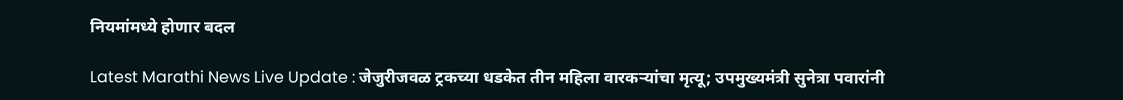नियमांमध्ये होणार बदल

Latest Marathi News Live Update : जेजुरीजवळ ट्रकच्या धडकेत तीन महिला वारकऱ्यांचा मृत्यू; उपमुख्यमंत्री सुनेत्रा पवारांनी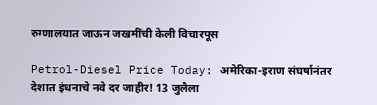रुग्णालयात जाऊन जखमींची केली विचारपूस

Petrol-Diesel Price Today: अमेरिका-इराण संघर्षानंतर देशात इंधनाचे नवे दर जाहीर! 13 जुलैला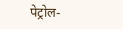पेट्रोल-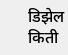डिझेल किती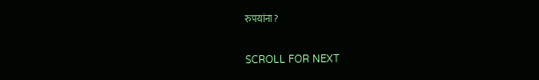रुपयांना?

SCROLL FOR NEXT